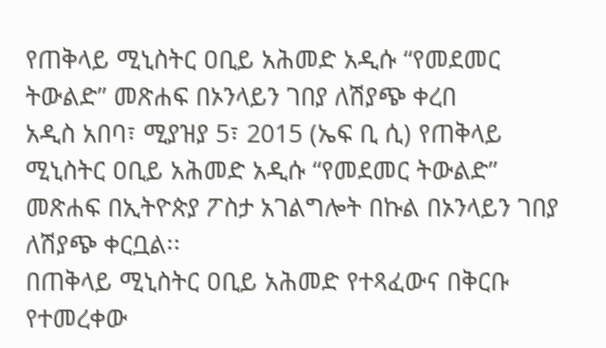የጠቅላይ ሚኒስትር ዐቢይ አሕመድ አዲሱ “የመደመር ትውልድ” መጽሐፍ በኦንላይን ገበያ ለሽያጭ ቀረበ
አዲስ አበባ፣ ሚያዝያ 5፣ 2015 (ኤፍ ቢ ሲ) የጠቅላይ ሚኒስትር ዐቢይ አሕመድ አዲሱ “የመደመር ትውልድ” መጽሐፍ በኢትዮጵያ ፖስታ አገልግሎት በኩል በኦንላይን ገበያ ለሽያጭ ቀርቧል፡፡
በጠቅላይ ሚኒስትር ዐቢይ አሕመድ የተጻፈውና በቅርቡ የተመረቀው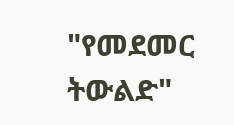"የመደመር ትውልድ"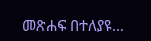መጽሐፍ በተለያዩ…